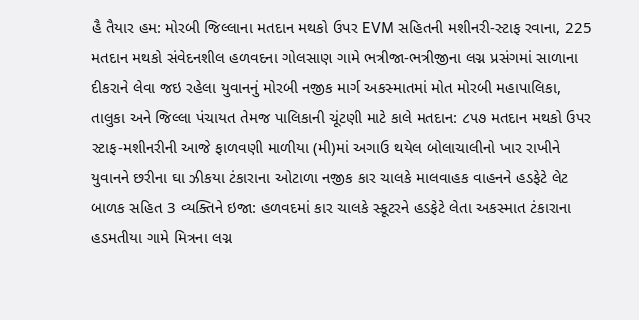હૈ તૈયાર હમ: મોરબી જિલ્લાના મતદાન મથકો ઉપર EVM સહિતની મશીનરી-સ્ટાફ રવાના, 225 મતદાન મથકો સંવેદનશીલ હળવદના ગોલસાણ ગામે ભત્રીજા-ભત્રીજીના લગ્ન પ્રસંગમાં સાળાના દીકરાને લેવા જઇ રહેલા યુવાનનું મોરબી નજીક માર્ગ અકસ્માતમાં મોત મોરબી મહાપાલિકા, તાલુકા અને જિલ્લા પંચાયત તેમજ પાલિકાની ચૂંટણી માટે કાલે મતદાન: ૮૫૭ મતદાન મથકો ઉપર સ્ટાફ-મશીનરીની આજે ફાળવણી માળીયા (મી)માં અગાઉ થયેલ બોલાચાલીનો ખાર રાખીને યુવાનને છરીના ઘા ઝીકયા ટંકારાના ઓટાળા નજીક કાર ચાલકે માલવાહક વાહનને હડફેટે લેટ બાળક સહિત 3 વ્યક્તિને ઇજા: હળવદમાં કાર ચાલકે સ્કૂટરને હડફેટે લેતા અકસ્માત ટંકારાના હડમતીયા ગામે મિત્રના લગ્ન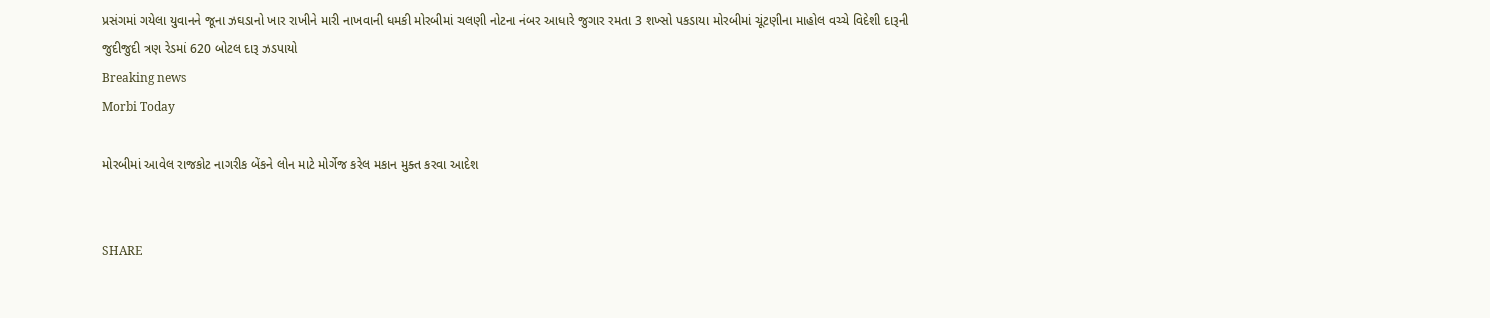પ્રસંગમાં ગયેલા યુવાનને જૂના ઝઘડાનો ખાર રાખીને મારી નાખવાની ધમકી મોરબીમાં ચલણી નોટના નંબર આધારે જુગાર રમતા 3 શખ્સો પકડાયા મોરબીમાં ચૂંટણીના માહોલ વચ્ચે વિદેશી દારૂની જુદીજુદી ત્રણ રેડમાં 620 બોટલ દારૂ ઝડપાયો
Breaking news
Morbi Today

મોરબીમાં આવેલ રાજકોટ નાગરીક બેંકને લોન માટે મોર્ગેજ કરેલ મકાન મુક્ત કરવા આદેશ


SHARE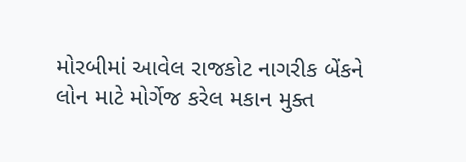મોરબીમાં આવેલ રાજકોટ નાગરીક બેંકને લોન માટે મોર્ગેજ કરેલ મકાન મુક્ત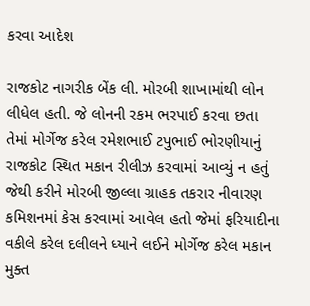કરવા આદેશ

રાજકોટ નાગરીક બેંક લી. મોરબી શાખામાંથી લોન લીધેલ હતી. જે લોનની રકમ ભરપાઈ કરવા છતા તેમાં મોર્ગેજ કરેલ રમેશભાઈ ટપુભાઈ ભોરણીયાનું રાજકોટ સ્થિત મકાન રીલીઝ કરવામાં આવ્યું ન હતું જેથી કરીને મોરબી જીલ્લા ગ્રાહક તકરાર નીવારણ કમિશનમાં કેસ કરવામાં આવેલ હતો જેમાં ફરિયાદીના વકીલે કરેલ દલીલને ધ્યાને લઈને મોર્ગેજ કરેલ મકાન મુક્ત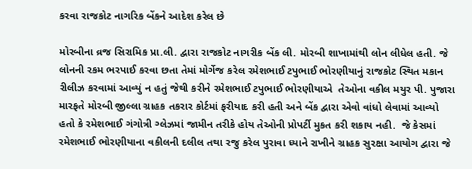કરવા રાજકોટ નાગરિક બેંકને આદેશ કરેલ છે

મોરબીના વ્રજ સિરામિક પ્રા.લી. દ્વારા રાજકોટ નાગરીક બેંક લી. મોરબી શાખામાંથી લોન લીધેલ હતી. જે લોનની રકમ ભરપાઈ કરવા છતા તેમાં મોર્ગેજ કરેલ રમેશભાઈ ટપુભાઈ ભોરણીયાનું રાજકોટ સ્થિત મકાન રીલીઝ કરવામાં આવ્યું ન હતું જેથી કરીને રમેશભાઈ ટપુભાઈ ભોરણીયાએ  તેઓના વકીલ મયુર પી. પુજારા મારફતે મોરબી જીલ્લા ગ્રાહક તકરાર કોર્ટમાં ફરીયાદ કરી હતી અને બેંક દ્વારા એવો વાંધો લેવામાં આવ્યો હતો કે રમેશભાઈ ગંગોત્રી ગ્લેઝમાં જામીન તરીકે હોય તેઓની પ્રોપર્ટી મુકત કરી શકાય નહી.  જે કેસમાં રમેશભાઈ ભોરણીયાના વકીલની દલીલ તથા રજુ કરેલ પુરાવા ધ્યાને રાખીને ગ્રાહક સુરક્ષા આયોગ દ્વારા જે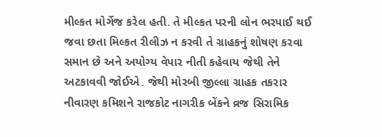મીલ્કત મોર્ગેજ કરેલ હતી. તે મીલ્કત પરની લોન ભરપાઈ થઈ જવા છતા મિલ્કત રીલીઝ ન કરવી તે ગ્રાહકનું શોષણ કરવા સમાન છે અને અયોગ્ય વેપાર નીતી કહેવાય જેથી તેને અટકાવવી જોઈએ. જેથી મોરબી જીલ્લા ગ્રાહક તકરાર નીવારણ કમિશને રાજકોટ નાગરીક બેંકને વ્રજ સિરામિક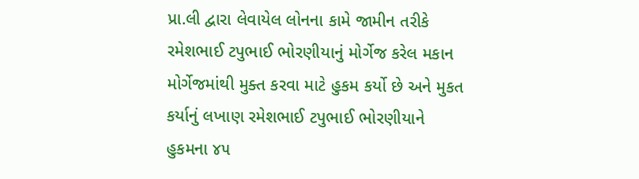પ્રા.લી દ્વારા લેવાયેલ લોનના કામે જામીન તરીકે રમેશભાઈ ટપુભાઈ ભોરણીયાનું મોર્ગેજ કરેલ મકાન મોર્ગેજમાંથી મુક્ત કરવા માટે હુકમ કર્યો છે અને મુકત કર્યાનું લખાણ રમેશભાઈ ટપુભાઈ ભોરણીયાને હુકમના ૪૫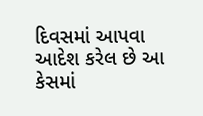દિવસમાં આપવા આદેશ કરેલ છે આ કેસમાં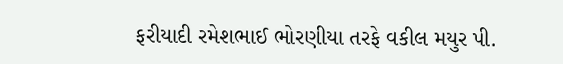ફરીયાદી રમેશભાઈ ભોરણીયા તરફે વકીલ મયુર પી.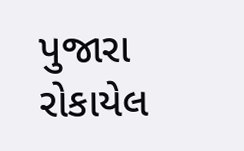પુજારા રોકાયેલ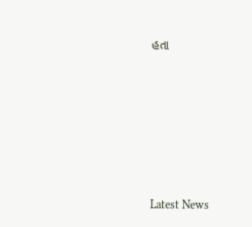હતા






Latest News